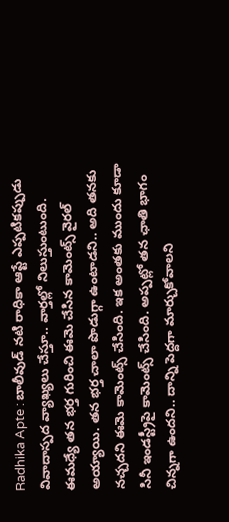Radhika Apte : బాలీవుడ్ నటి రాధికా ఆప్టే ఎప్పటికప్పుడు వివాదాస్పద వ్యాఖ్యలు చేస్తూ.. వార్తల్లో నిలుస్తుంటుంది. ఈమధ్యే తన భర్త గురించి ఈమె చేసిన కామెంట్స్ వైరల్ అయ్యాయి. తన భర్త చాలా పొడుగ్గా ఉంటాడని.. అది తనకు నచ్చదని ఈమె కామెంట్స్ చేసింది. ఇక అంతకు ముందు కూడా సినీ ఇండస్ట్రీపై కామెంట్స్ చేసింది. అప్పట్లో తన ఛాతి భాగం చిన్నగా ఉందని.. దాన్ని పెద్దగా మార్చుకోవాలని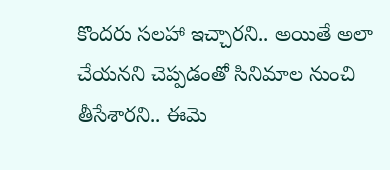కొందరు సలహా ఇచ్చారని.. అయితే అలా చేయనని చెప్పడంతో సినిమాల నుంచి తీసేశారని.. ఈమె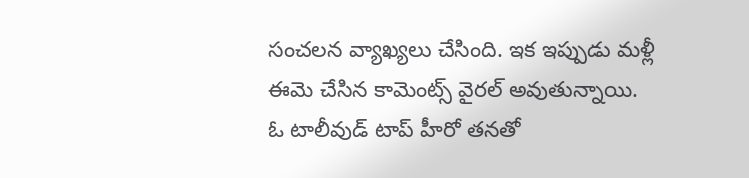సంచలన వ్యాఖ్యలు చేసింది. ఇక ఇప్పుడు మళ్లీ ఈమె చేసిన కామెంట్స్ వైరల్ అవుతున్నాయి.
ఓ టాలీవుడ్ టాప్ హీరో తనతో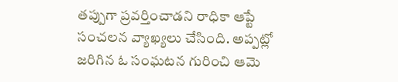తప్పుగా ప్రవర్తించాడని రాధికా ఆప్టే సంచలన వ్యాఖ్యలు చేసింది. అప్పట్లో జరిగిన ఓ సంఘటన గురించి ఆమె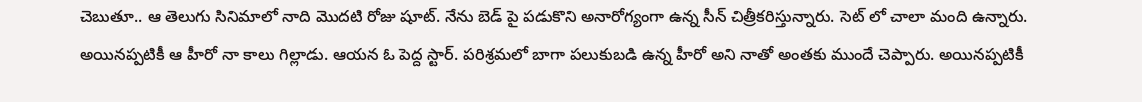చెబుతూ.. ఆ తెలుగు సినిమాలో నాది మొదటి రోజు షూట్. నేను బెడ్ పై పడుకొని అనారోగ్యంగా ఉన్న సీన్ చిత్రీకరిస్తున్నారు. సెట్ లో చాలా మంది ఉన్నారు. అయినప్పటికీ ఆ హీరో నా కాలు గిల్లాడు. ఆయన ఓ పెద్ద స్టార్. పరిశ్రమలో బాగా పలుకుబడి ఉన్న హీరో అని నాతో అంతకు ముందే చెప్పారు. అయినప్పటికీ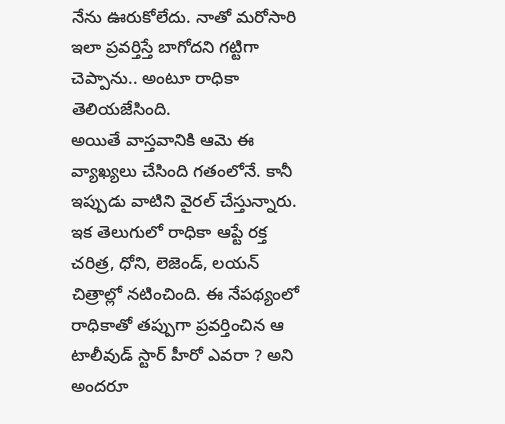నేను ఊరుకోలేదు. నాతో మరోసారి ఇలా ప్రవర్తిస్తే బాగోదని గట్టిగా చెప్పాను.. అంటూ రాధికా తెలియజేసింది.
అయితే వాస్తవానికి ఆమె ఈ వ్యాఖ్యలు చేసింది గతంలోనే. కానీ ఇప్పుడు వాటిని వైరల్ చేస్తున్నారు. ఇక తెలుగులో రాధికా ఆప్టే రక్త చరిత్ర, ధోని, లెజెండ్, లయన్ చిత్రాల్లో నటించింది. ఈ నేపథ్యంలో రాధికాతో తప్పుగా ప్రవర్తించిన ఆ టాలీవుడ్ స్టార్ హీరో ఎవరా ? అని అందరూ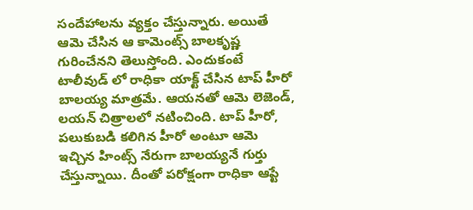సందేహాలను వ్యక్తం చేస్తున్నారు. అయితే ఆమె చేసిన ఆ కామెంట్స్ బాలకృష్ణ గురించేనని తెలుస్తోంది. ఎందుకంటే టాలీవుడ్ లో రాధికా యాక్ట్ చేసిన టాప్ హీరో బాలయ్య మాత్రమే. ఆయనతో ఆమె లెజెండ్, లయన్ చిత్రాలలో నటించింది. టాప్ హీరో, పలుకుబడి కలిగిన హీరో అంటూ ఆమె ఇచ్చిన హింట్స్ నేరుగా బాలయ్యనే గుర్తు చేస్తున్నాయి. దీంతో పరోక్షంగా రాధికా ఆప్టే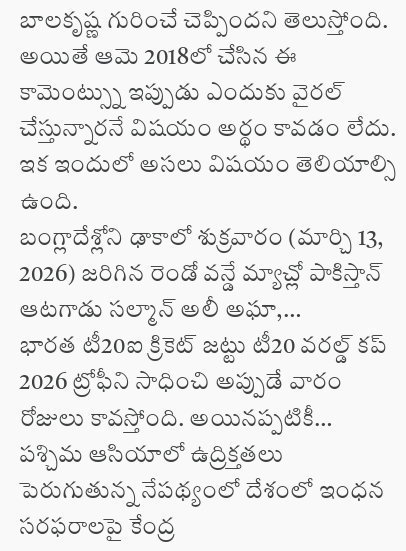బాలకృష్ణ గురించే చెప్పిందని తెలుస్తోంది. అయితే ఆమె 2018లో చేసిన ఈ కామెంట్స్ను ఇప్పుడు ఎందుకు వైరల్ చేస్తున్నారనే విషయం అర్థం కావడం లేదు. ఇక ఇందులో అసలు విషయం తెలియాల్సి ఉంది.
బంగ్లాదేశ్లోని ఢాకాలో శుక్రవారం (మార్చి 13, 2026) జరిగిన రెండో వన్డే మ్యాచ్లో పాకిస్తాన్ ఆటగాడు సల్మాన్ అలీ అఘా,…
భారత టీ20ఐ క్రికెట్ జట్టు టీ20 వరల్డ్ కప్ 2026 ట్రోఫీని సాధించి అప్పుడే వారం రోజులు కావస్తోంది. అయినప్పటికీ…
పశ్చిమ ఆసియాలో ఉద్రిక్తతలు పెరుగుతున్న నేపథ్యంలో దేశంలో ఇంధన సరఫరాలపై కేంద్ర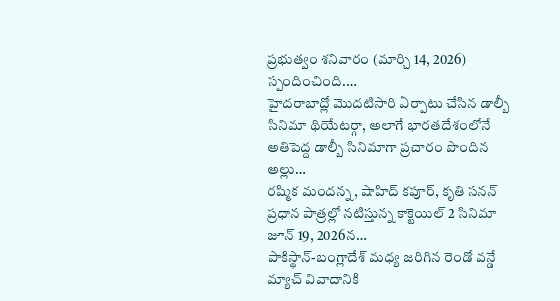ప్రభుత్వం శనివారం (మార్చి 14, 2026) స్పందించింది.…
హైదరాబాద్లో మొదటిసారి ఏర్పాటు చేసిన డాల్బీ సినిమా థియేటర్గా, అలాగే భారతదేశంలోనే అతిపెద్ద డాల్బీ సినిమాగా ప్రచారం పొందిన అల్లు…
రష్మిక మందన్న, షాహిద్ కపూర్, కృతి సనన్ ప్రధాన పాత్రల్లో నటిస్తున్న కాక్టెయిల్ 2 సినిమా జూన్ 19, 2026న…
పాకిస్థాన్-బంగ్లాదేశ్ మధ్య జరిగిన రెండో వన్డే మ్యాచ్ వివాదానికి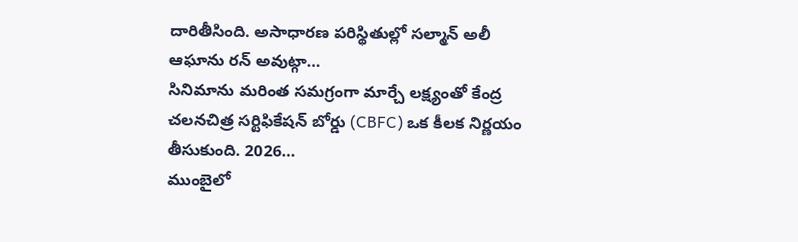దారితీసింది. అసాధారణ పరిస్థితుల్లో సల్మాన్ అలీ ఆఘాను రన్ అవుట్గా…
సినిమాను మరింత సమగ్రంగా మార్చే లక్ష్యంతో కేంద్ర చలనచిత్ర సర్టిఫికేషన్ బోర్డు (CBFC) ఒక కీలక నిర్ణయం తీసుకుంది. 2026…
ముంబైలో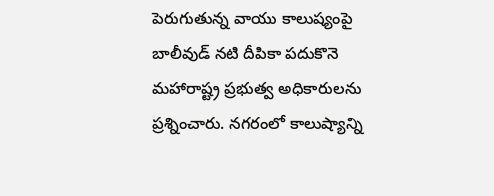పెరుగుతున్న వాయు కాలుష్యంపై బాలీవుడ్ నటి దీపికా పదుకొనె మహారాష్ట్ర ప్రభుత్వ అధికారులను ప్రశ్నించారు. నగరంలో కాలుష్యాన్ని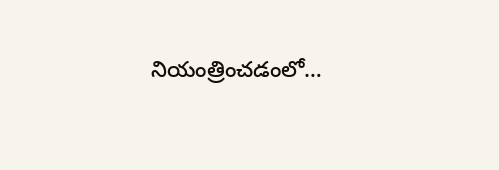నియంత్రించడంలో…